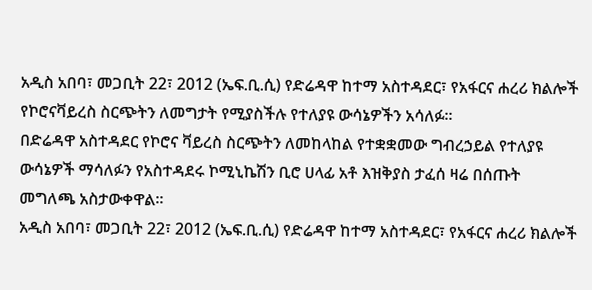አዲስ አበባ፣ መጋቢት 22፣ 2012 (ኤፍ.ቢ.ሲ) የድሬዳዋ ከተማ አስተዳደር፣ የአፋርና ሐረሪ ክልሎች የኮሮናቫይረስ ስርጭትን ለመግታት የሚያስችሉ የተለያዩ ውሳኔዎችን አሳለፉ።
በድሬዳዋ አስተዳደር የኮሮና ቫይረስ ስርጭትን ለመከላከል የተቋቋመው ግብረኃይል የተለያዩ ውሳኔዎች ማሳለፉን የአስተዳደሩ ኮሚኒኬሽን ቢሮ ሀላፊ አቶ እዝቅያስ ታፈሰ ዛሬ በሰጡት መግለጫ አስታውቀዋል።
አዲስ አበባ፣ መጋቢት 22፣ 2012 (ኤፍ.ቢ.ሲ) የድሬዳዋ ከተማ አስተዳደር፣ የአፋርና ሐረሪ ክልሎች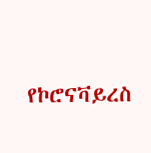የኮሮናቫይረስ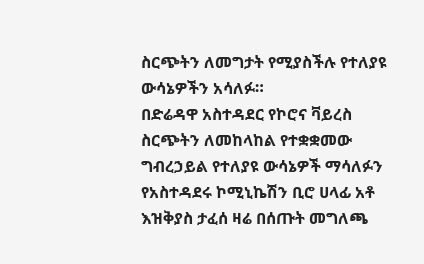ስርጭትን ለመግታት የሚያስችሉ የተለያዩ ውሳኔዎችን አሳለፉ።
በድሬዳዋ አስተዳደር የኮሮና ቫይረስ ስርጭትን ለመከላከል የተቋቋመው ግብረኃይል የተለያዩ ውሳኔዎች ማሳለፉን የአስተዳደሩ ኮሚኒኬሽን ቢሮ ሀላፊ አቶ እዝቅያስ ታፈሰ ዛሬ በሰጡት መግለጫ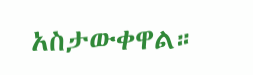አስታውቀዋል።